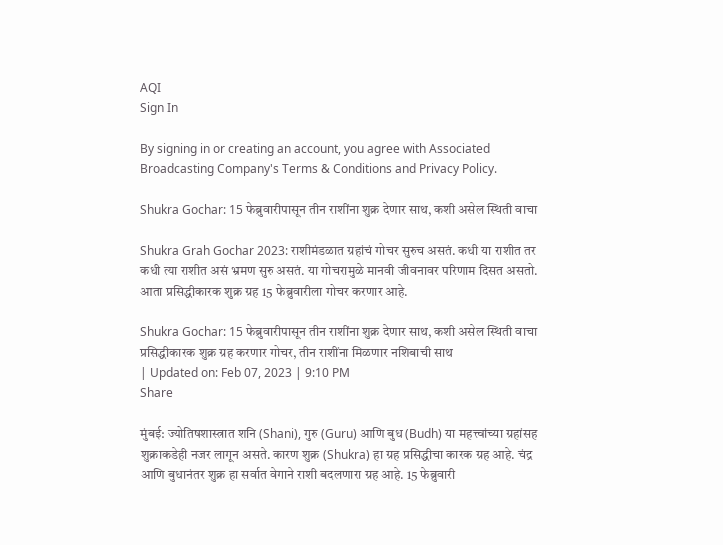AQI
Sign In

By signing in or creating an account, you agree with Associated Broadcasting Company's Terms & Conditions and Privacy Policy.

Shukra Gochar: 15 फेब्रुवारीपासून तीन राशींना शुक्र देणार साथ, कशी असेल स्थिती वाचा

Shukra Grah Gochar 2023: राशीमंडळात ग्रहांचं गोचर सुरुच असतं. कधी या राशीत तर कधी त्या राशीत असं भ्रमण सुरु असतं. या गोचरामुळे मानवी जीवनावर परिणाम दिसत असतो. आता प्रसिद्धीकारक शुक्र ग्रह 15 फेब्रुवारीला गोचर करणार आहे.

Shukra Gochar: 15 फेब्रुवारीपासून तीन राशींना शुक्र देणार साथ, कशी असेल स्थिती वाचा
प्रसिद्धीकारक शुक्र ग्रह करणार गोचर, तीन राशींना मिळणार नशिबाची साथ
| Updated on: Feb 07, 2023 | 9:10 PM
Share

मुंबई: ज्योतिषशास्त्रात शनि (Shani), गुरु (Guru) आणि बुध (Budh) या महत्त्वांच्या ग्रहांसह शुक्राकडेही नजर लागून असते. कारण शुक्र (Shukra) हा ग्रह प्रसिद्धीचा कारक ग्रह आहे. चंद्र आणि बुधानंतर शुक्र हा सर्वात वेगाने राशी बदलणारा ग्रह आहे. 15 फेब्रुवारी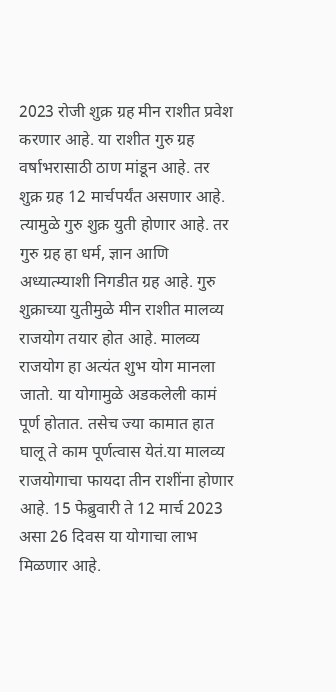2023 रोजी शुक्र ग्रह मीन राशीत प्रवेश करणार आहे. या राशीत गुरु ग्रह वर्षाभरासाठी ठाण मांडून आहे. तर शुक्र ग्रह 12 मार्चपर्यंत असणार आहे. त्यामुळे गुरु शुक्र युती होणार आहे. तर गुरु ग्रह हा धर्म, ज्ञान आणि अध्यात्म्याशी निगडीत ग्रह आहे. गुरु शुक्राच्या युतीमुळे मीन राशीत मालव्य राजयोग तयार होत आहे. मालव्य राजयोग हा अत्यंत शुभ योग मानला जातो. या योगामुळे अडकलेली कामं पूर्ण होतात. तसेच ज्या कामात हात घालू ते काम पूर्णत्वास येतं.या मालव्य राजयोगाचा फायदा तीन राशींना होणार आहे. 15 फेब्रुवारी ते 12 मार्च 2023 असा 26 दिवस या योगाचा लाभ मिळणार आहे.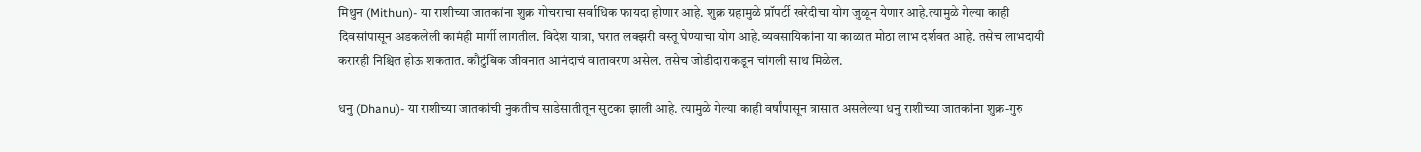मिथुन (Mithun)- या राशीच्या जातकांना शुक्र गोचराचा सर्वाधिक फायदा होणार आहे. शुक्र ग्रहामुळे प्रॉपर्टी खरेदीचा योग जुळून येणार आहे.त्यामुळे गेल्या काही दिवसांपासून अडकलेली कामंही मार्गी लागतील. विदेश यात्रा, घरात लक्झरी वस्तू घेण्याचा योग आहे.व्यवसायिकांना या काळात मोठा लाभ दर्शवत आहे. तसेच लाभदायी करारही निश्चित होऊ शकतात. कौटुंबिक जीवनात आनंदाचं वातावरण असेल. तसेच जोडीदाराकडून चांगली साथ मिळेल.

धनु (Dhanu)- या राशीच्या जातकांची नुकतीच साडेसातीतून सुटका झाली आहे. त्यामुळे गेल्या काही वर्षांपासून त्रासात असलेल्या धनु राशीच्या जातकांना शुक्र-गुरु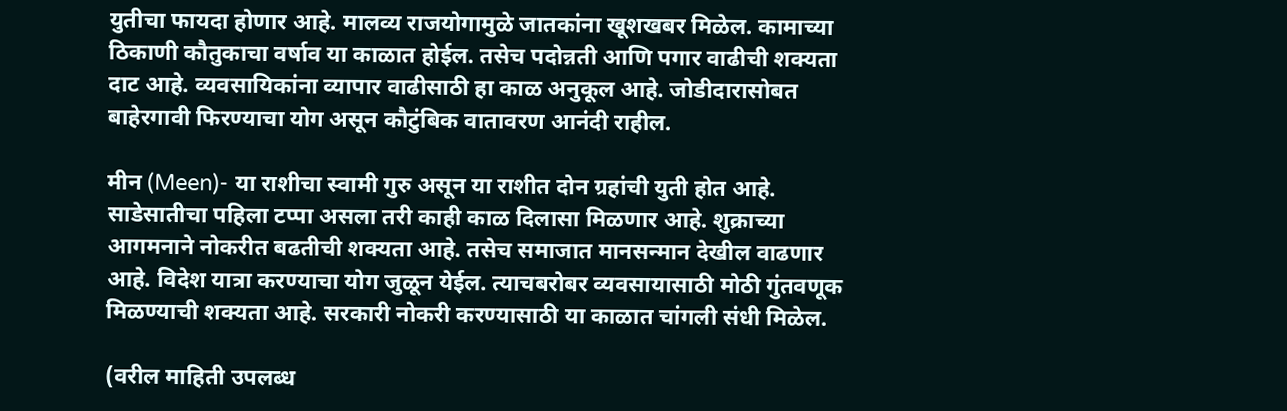युतीचा फायदा होणार आहे. मालव्य राजयोगामुळे जातकांना खूशखबर मिळेल. कामाच्या ठिकाणी कौतुकाचा वर्षाव या काळात होईल. तसेच पदोन्नती आणि पगार वाढीची शक्यता दाट आहे. व्यवसायिकांना व्यापार वाढीसाठी हा काळ अनुकूल आहे. जोडीदारासोबत बाहेरगावी फिरण्याचा योग असून कौटुंबिक वातावरण आनंदी राहील.

मीन (Meen)- या राशीचा स्वामी गुरु असून या राशीत दोन ग्रहांची युती होत आहे. साडेसातीचा पहिला टप्पा असला तरी काही काळ दिलासा मिळणार आहे. शुक्राच्या आगमनाने नोकरीत बढतीची शक्यता आहे. तसेच समाजात मानसन्मान देखील वाढणार आहे. विदेश यात्रा करण्याचा योग जुळून येईल. त्याचबरोबर व्यवसायासाठी मोठी गुंतवणूक मिळण्याची शक्यता आहे. सरकारी नोकरी करण्यासाठी या काळात चांगली संधी मिळेल.

(वरील माहिती उपलब्ध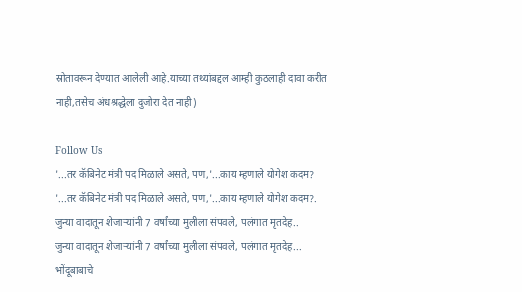स्रोतावरून देण्यात आलेली आहे.याच्या तथ्यांबद्दल आम्ही कुठलाही दावा करीत नाही,तसेच अंधश्रद्धेला दुजोरा देत नाही)

Follow Us
'...तर कॅबिनेट मंत्री पद मिळाले असते, पण,'...काय म्हणाले योगेश कदम?
'...तर कॅबिनेट मंत्री पद मिळाले असते, पण,'...काय म्हणाले योगेश कदम?.
जुन्या वादातून शेजाऱ्यांनी 7 वर्षांच्या मुलीला संपवले, पलंगात मृतदेह..
जुन्या वादातून शेजाऱ्यांनी 7 वर्षांच्या मुलीला संपवले, पलंगात मृतदेह...
भोंदूबाबाचे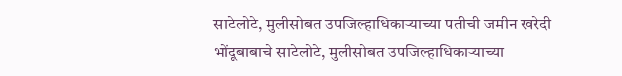साटेलोटे, मुलीसोबत उपजिल्हाधिकाऱ्याच्या पतीची जमीन खरेदी
भोंदूबाबाचे साटेलोटे, मुलीसोबत उपजिल्हाधिकाऱ्याच्या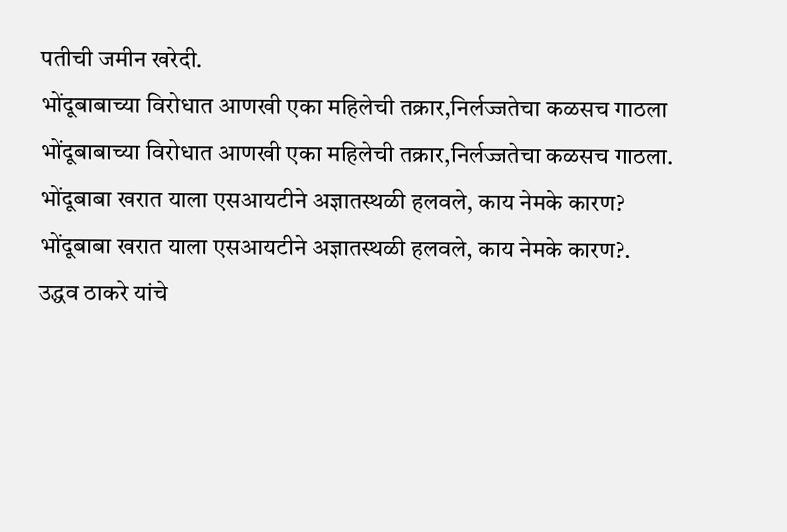पतीची जमीन खरेदी.
भोंदूबाबाच्या विरोधात आणखी एका महिलेची तक्रार,निर्लज्जतेचा कळसच गाठला
भोंदूबाबाच्या विरोधात आणखी एका महिलेची तक्रार,निर्लज्जतेचा कळसच गाठला.
भोंदूबाबा खरात याला एसआयटीने अज्ञातस्थळी हलवले, काय नेमके कारण?
भोंदूबाबा खरात याला एसआयटीने अज्ञातस्थळी हलवले, काय नेमके कारण?.
उद्धव ठाकरे यांचे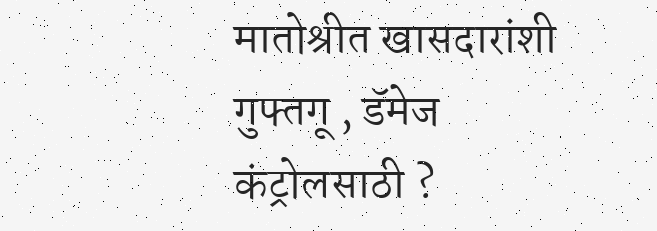मातोश्रीत खासदारांशी गुफ्तगू , डॅमेज कंट्रोलसाठी ?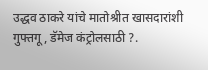उद्धव ठाकरे यांचे मातोश्रीत खासदारांशी गुफ्तगू , डॅमेज कंट्रोलसाठी ?.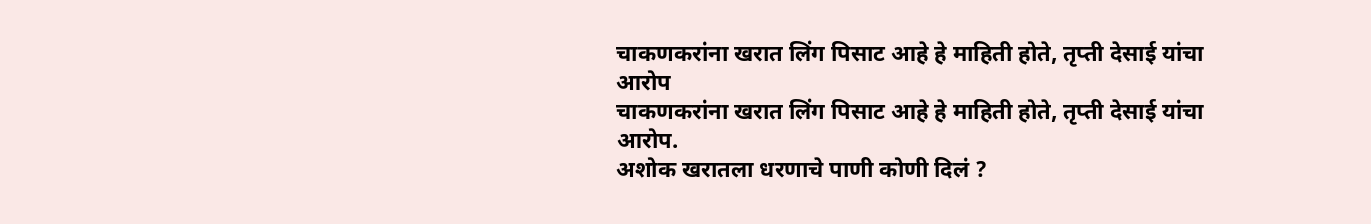चाकणकरांना खरात लिंग पिसाट आहे हे माहिती होते, तृप्ती देसाई यांचा आरोप
चाकणकरांना खरात लिंग पिसाट आहे हे माहिती होते, तृप्ती देसाई यांचा आरोप.
अशोक खरातला धरणाचे पाणी कोणी दिलं ?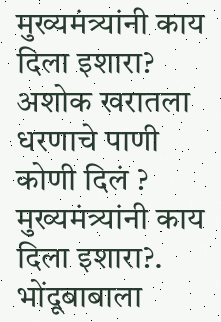मुख्यमंत्र्यांनी काय दिला इशारा?
अशोक खरातला धरणाचे पाणी कोणी दिलं ? मुख्यमंत्र्यांनी काय दिला इशारा?.
भोंदूबाबाला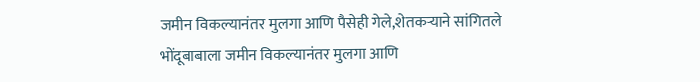जमीन विकल्यानंतर मुलगा आणि पैसेही गेले,शेतकऱ्याने सांगितले
भोंदूबाबाला जमीन विकल्यानंतर मुलगा आणि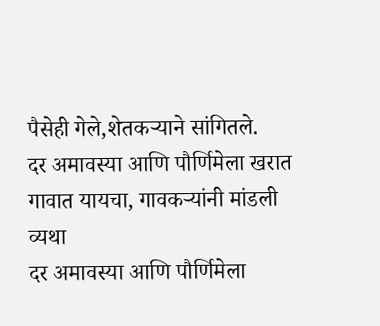पैसेही गेले,शेतकऱ्याने सांगितले.
दर अमावस्या आणि पौर्णिमेला खरात गावात यायचा, गावकऱ्यांनी मांडली व्यथा
दर अमावस्या आणि पौर्णिमेला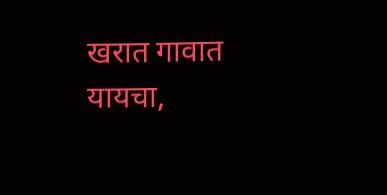खरात गावात यायचा,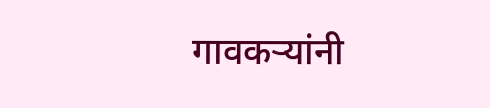गावकऱ्यांनी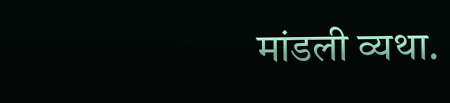मांडली व्यथा.